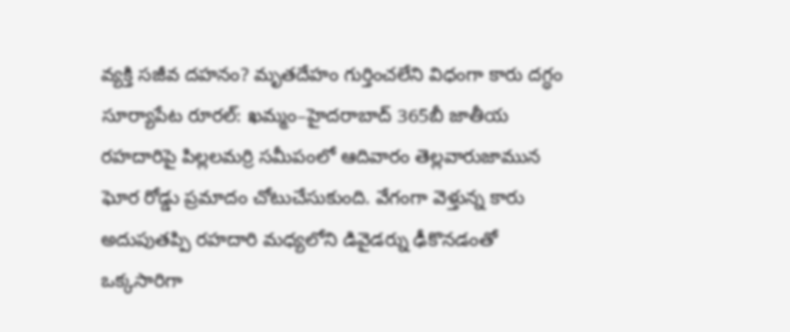వ్యక్తి సజీవ దహనం? మృతదేహం గుర్తించలేని విధంగా కారు దగ్ధం
సూర్యాపేట రూరల్: ఖమ్మం–హైదరాబాద్ 365బీ జాతీయ రహదారిపై పిల్లలమర్రి సమీపంలో ఆదివారం తెల్లవారుజామున ఘోర రోడ్డు ప్రమాదం చోటుచేసుకుంది. వేగంగా వెళ్తున్న కారు అదుపుతప్పి రహదారి మధ్యలోని డివైడర్ను ఢీకొనడంతో ఒక్కసారిగా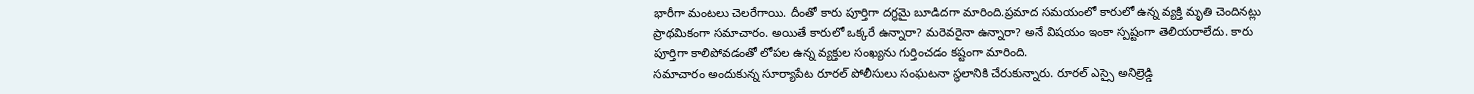భారీగా మంటలు చెలరేగాయి. దీంతో కారు పూర్తిగా దగ్ధమై బూడిదగా మారింది.ప్రమాద సమయంలో కారులో ఉన్న వ్యక్తి మృతి చెందినట్లు ప్రాథమికంగా సమాచారం. అయితే కారులో ఒక్కరే ఉన్నారా? మరెవరైనా ఉన్నారా? అనే విషయం ఇంకా స్పష్టంగా తెలియరాలేదు. కారు పూర్తిగా కాలిపోవడంతో లోపల ఉన్న వ్యక్తుల సంఖ్యను గుర్తించడం కష్టంగా మారింది.
సమాచారం అందుకున్న సూర్యాపేట రూరల్ పోలీసులు సంఘటనా స్థలానికి చేరుకున్నారు. రూరల్ ఎస్సై అనిల్రెడ్డి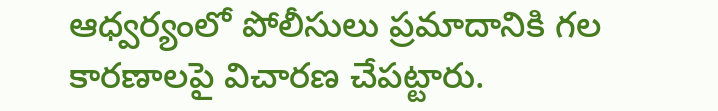ఆధ్వర్యంలో పోలీసులు ప్రమాదానికి గల కారణాలపై విచారణ చేపట్టారు.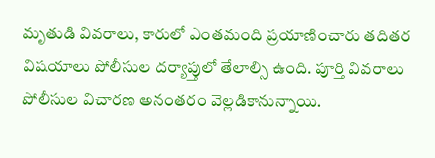మృతుడి వివరాలు, కారులో ఎంతమంది ప్రయాణించారు తదితర విషయాలు పోలీసుల దర్యాప్తులో తేలాల్సి ఉంది. పూర్తి వివరాలు పోలీసుల విచారణ అనంతరం వెల్లడికానున్నాయి.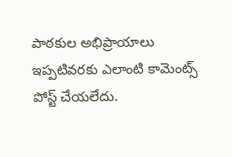పాఠకుల అభిప్రాయాలు
ఇప్పటివరకు ఎలాంటి కామెంట్స్ పోస్ట్ చేయలేదు.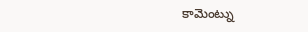కామెంట్ను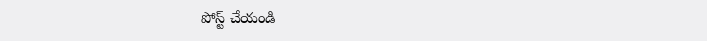పోస్ట్ చేయండి